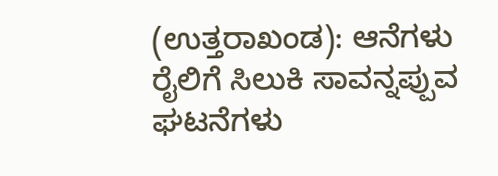(ಉತ್ತರಾಖಂಡ): ಆನೆಗಳು ರೈಲಿಗೆ ಸಿಲುಕಿ ಸಾವನ್ನಪ್ಪುವ ಘಟನೆಗಳು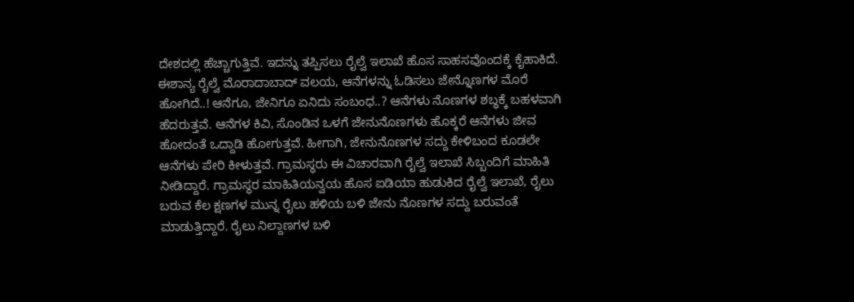ದೇಶದಲ್ಲಿ ಹೆಚ್ಚಾಗುತ್ತಿವೆ. ಇದನ್ನು ತಪ್ಪಿಸಲು ರೈಲ್ವೆ ಇಲಾಖೆ ಹೊಸ ಸಾಹಸವೊಂದಕ್ಕೆ ಕೈಹಾಕಿದೆ. ಈಶಾನ್ಯ ರೈಲ್ವೆ ಮೊರಾದಾಬಾದ್ ವಲಯ, ಆನೆಗಳನ್ನು ಓಡಿಸಲು ಜೇನ್ನೊಣಗಳ ಮೊರೆ ಹೋಗಿದೆ..! ಆನೆಗೂ, ಜೇನಿಗೂ ಏನಿದು ಸಂಬಂಧ..? ಆನೆಗಳು ನೊಣಗಳ ಶಬ್ಧಕ್ಕೆ ಬಹಳವಾಗಿ ಹೆದರುತ್ತವೆ. ಆನೆಗಳ ಕಿವಿ, ಸೊಂಡಿನ ಒಳಗೆ ಜೇನುನೊಣಗಳು ಹೊಕ್ಕರೆ ಆನೆಗಳು ಜೀವ ಹೋದಂತೆ ಒದ್ದಾಡಿ ಹೋಗುತ್ತವೆ. ಹೀಗಾಗಿ, ಜೇನುನೊಣಗಳ ಸದ್ದು ಕೇಳಿಬಂದ ಕೂಡಲೇ ಆನೆಗಳು ಪೇರಿ ಕೀಳುತ್ತವೆ. ಗ್ರಾಮಸ್ಥರು ಈ ವಿಚಾರವಾಗಿ ರೈಲ್ವೆ ಇಲಾಖೆ ಸಿಬ್ಬಂದಿಗೆ ಮಾಹಿತಿ ನೀಡಿದ್ದಾರೆ. ಗ್ರಾಮಸ್ಥರ ಮಾಹಿತಿಯನ್ವಯ ಹೊಸ ಐಡಿಯಾ ಹುಡುಕಿದ ರೈಲ್ವೆ ಇಲಾಖೆ, ರೈಲು ಬರುವ ಕೆಲ ಕ್ಷಣಗಳ ಮುನ್ನ ರೈಲು ಹಳಿಯ ಬಳಿ ಜೇನು ನೊಣಗಳ ಸದ್ದು ಬರುವಂತೆ ಮಾಡುತ್ತಿದ್ದಾರೆ. ರೈಲು ನಿಲ್ದಾಣಗಳ ಬಳಿ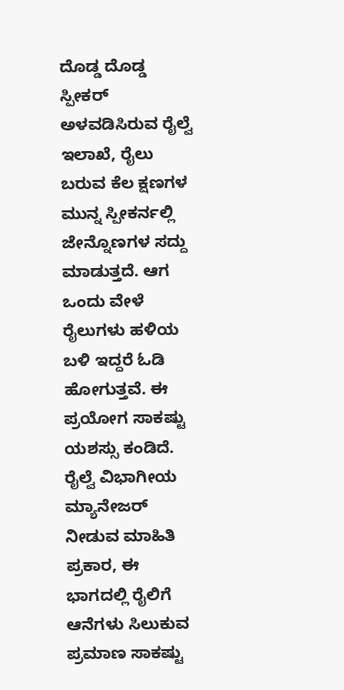ದೊಡ್ಡ ದೊಡ್ಡ ಸ್ಪೀಕರ್ ಅಳವಡಿಸಿರುವ ರೈಲ್ವೆ ಇಲಾಖೆ, ರೈಲು ಬರುವ ಕೆಲ ಕ್ಷಣಗಳ ಮುನ್ನ ಸ್ಪೀಕರ್ನಲ್ಲಿ ಜೇನ್ನೊಣಗಳ ಸದ್ದು ಮಾಡುತ್ತದೆ. ಆಗ ಒಂದು ವೇಳೆ ರೈಲುಗಳು ಹಳಿಯ ಬಳಿ ಇದ್ದರೆ ಓಡಿ ಹೋಗುತ್ತವೆ. ಈ ಪ್ರಯೋಗ ಸಾಕಷ್ಟು ಯಶಸ್ಸು ಕಂಡಿದೆ. ರೈಲ್ವೆ ವಿಭಾಗೀಯ ಮ್ಯಾನೇಜರ್ ನೀಡುವ ಮಾಹಿತಿ ಪ್ರಕಾರ, ಈ ಭಾಗದಲ್ಲಿ ರೈಲಿಗೆ ಆನೆಗಳು ಸಿಲುಕುವ ಪ್ರಮಾಣ ಸಾಕಷ್ಟು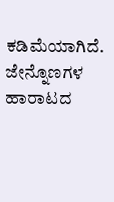ಕಡಿಮೆಯಾಗಿದೆ. ಜೇನ್ನೊಣಗಳ ಹಾರಾಟದ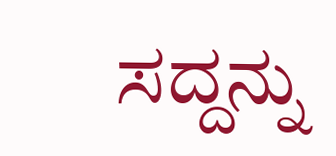ಸದ್ದನ್ನು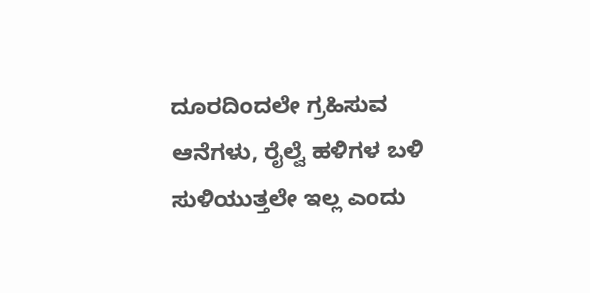ದೂರದಿಂದಲೇ ಗ್ರಹಿಸುವ ಆನೆಗಳು, ರೈಲ್ವೆ ಹಳಿಗಳ ಬಳಿ ಸುಳಿಯುತ್ತಲೇ ಇಲ್ಲ ಎಂದು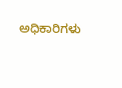ಅಧಿಕಾರಿಗಳು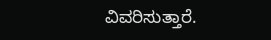ವಿವರಿಸುತ್ತಾರೆ.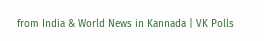from India & World News in Kannada | VK Polls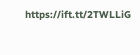https://ift.tt/2TWLLiG